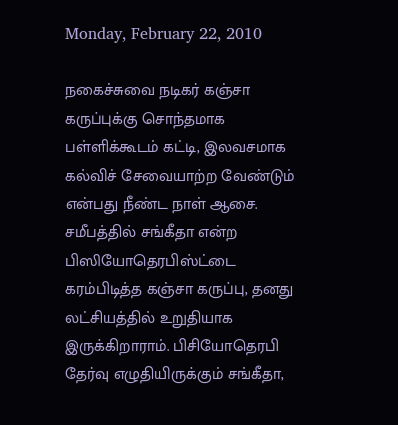Monday, February 22, 2010

நகைச்சுவை நடிகர் கஞ்சா கருப்புக்கு சொந்தமாக பள்ளிக்கூடம் கட்டி, இலவசமாக கல்விச் சேவையாற்ற வேண்டும் என்பது நீண்ட நாள் ஆசை. சமீபத்தில் சங்கீதா என்ற பிஸியோதெரபிஸ்ட்டை கரம்பிடித்த கஞ்சா கருப்பு, தனது லட்சியத்தில் உறுதியாக இருக்கிறாராம். பிசியோதெரபி தேர்வு எழுதியிருக்கும் சங்கீதா,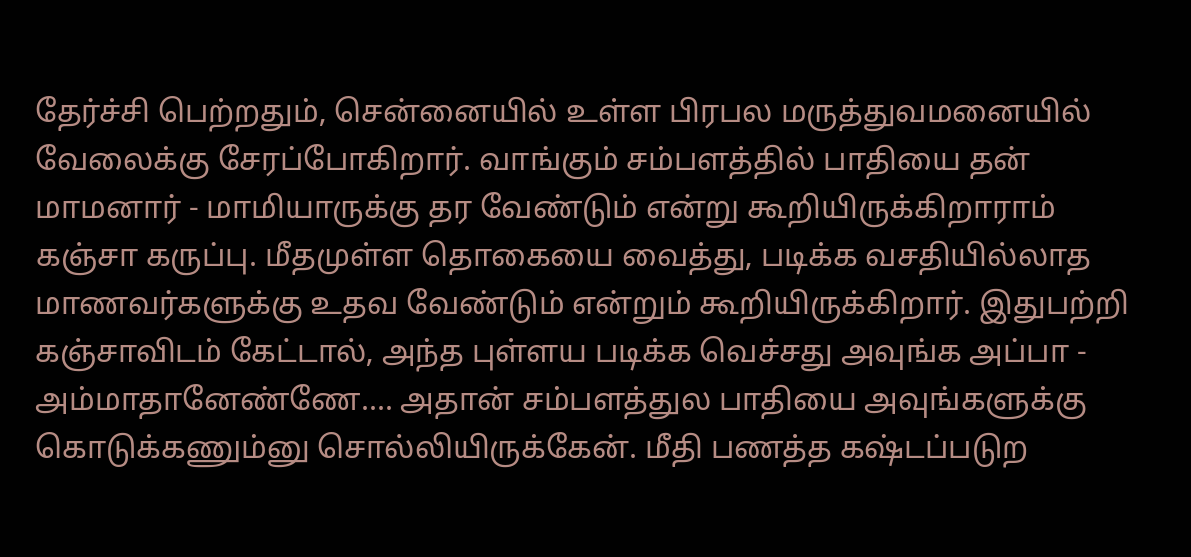தேர்ச்சி பெற்றதும், சென்னையில் உள்ள பிரபல மருத்துவமனையில் வேலைக்கு சேரப்போகிறார். வாங்கும் சம்பளத்தில் பாதியை தன் மாமனார் - மாமியாருக்கு தர வேண்டும் என்று கூறியிருக்கிறாராம் கஞ்சா கருப்பு. மீதமுள்ள தொகையை வைத்து, படிக்க வசதியில்லாத மாணவர்களுக்கு உதவ வேண்டும் என்றும் கூறியிருக்கிறார். இதுபற்றி கஞ்சாவிடம் கேட்டால், அந்த புள்ளய படிக்க வெச்சது அவுங்க அப்பா - அம்மாதானேண்ணே.... அதான் சம்பளத்துல பாதியை அவுங்களுக்கு கொடுக்கணும்னு சொல்லியிருக்கேன். மீதி பணத்த கஷ்டப்படுற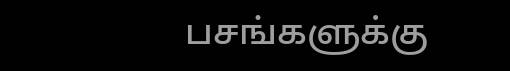பசங்களுக்கு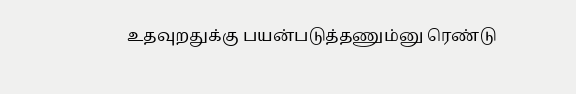உதவுறதுக்கு பயன்படுத்தணும்னு ரெண்டு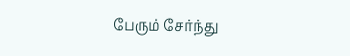பேரும் சேர்ந்து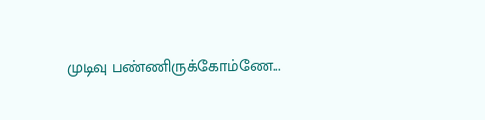முடிவு பண்ணிருக்கோம்ணே...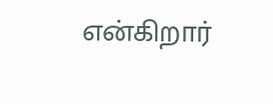என்கிறார்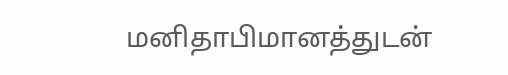மனிதாபிமானத்துடன்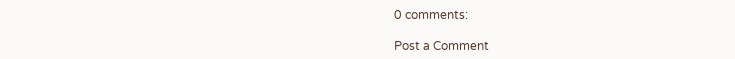0 comments:

Post a Comment